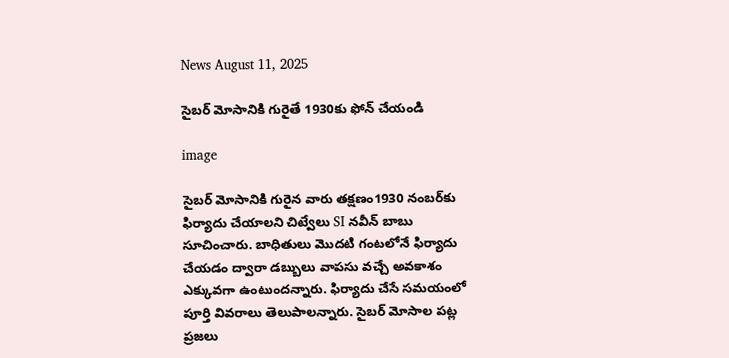News August 11, 2025

సైబర్ మోసానికి గురైతే 1930కు ఫోన్ చేయండి

image

సైబర్ మోసానికి గురైన వారు తక్షణం1930 నంబర్‌కు ఫిర్యాదు చేయాలని చిట్వేలు SI నవీన్ బాబు సూచించారు. బాధితులు మొదటి గంటలోనే ఫిర్యాదు చేయడం ద్వారా డబ్బులు వాపసు వచ్చే అవకాశం ఎక్కువగా ఉంటుందన్నారు. ఫిర్యాదు చేసే సమయంలో పూర్తి వివరాలు తెలుపాలన్నారు. సైబర్ మోసాల పట్ల ప్రజలు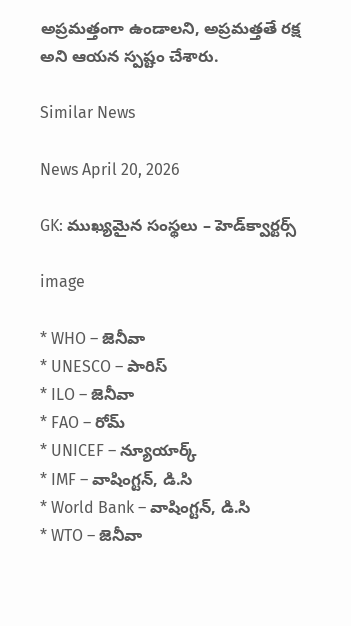అప్రమత్తంగా ఉండాలని, అప్రమత్తతే రక్ష అని ఆయన స్పష్టం చేశారు.

Similar News

News April 20, 2026

GK: ముఖ్యమైన సంస్థలు – హెడ్‌క్వార్టర్స్

image

* WHO – జెనీవా
* UNESCO – పారిస్
* ILO – జెనీవా
* FAO – రోమ్
* UNICEF – న్యూయార్క్
* IMF – వాషింగ్టన్, డి.సి
* World Bank – వాషింగ్టన్, డి.సి
* WTO – జెనీవా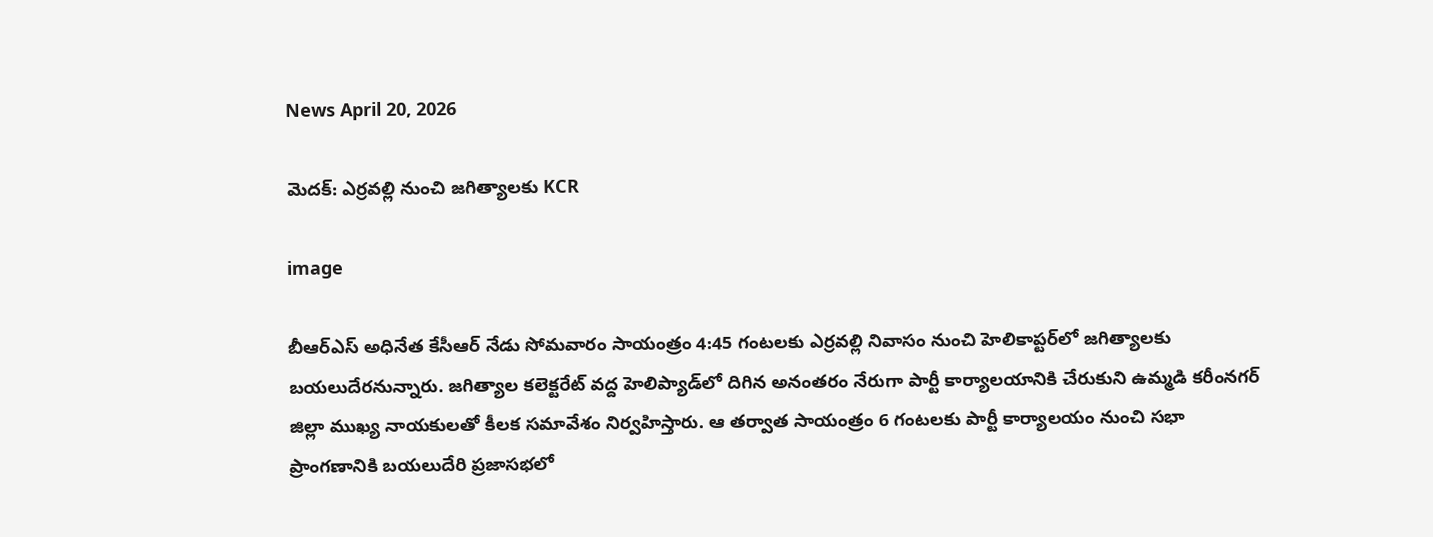News April 20, 2026

మెదక్: ఎర్రవల్లి నుంచి జగిత్యాలకు KCR

image

బీఆర్‌ఎస్ అధినేత కేసీఆర్ నేడు సోమవారం సాయంత్రం 4:45 గంటలకు ఎర్రవల్లి నివాసం నుంచి హెలికాప్టర్‌లో జగిత్యాలకు బయలుదేరనున్నారు. జగిత్యాల కలెక్టరేట్ వద్ద హెలిప్యాడ్‌లో దిగిన అనంతరం నేరుగా పార్టీ కార్యాలయానికి చేరుకుని ఉమ్మడి కరీంనగర్ జిల్లా ముఖ్య నాయకులతో కీలక సమావేశం నిర్వహిస్తారు. ఆ తర్వాత సాయంత్రం 6 గంటలకు పార్టీ కార్యాలయం నుంచి సభా ప్రాంగణానికి బయలుదేరి ప్రజాసభలో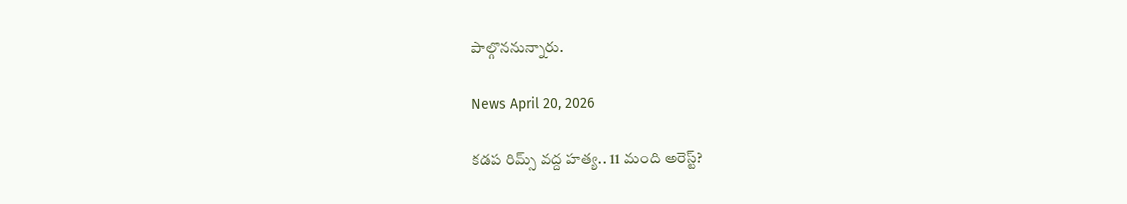పాల్గొననున్నారు.

News April 20, 2026

కడప రిమ్స్ వద్ద హత్య.. 11 మంది అరెస్ట్?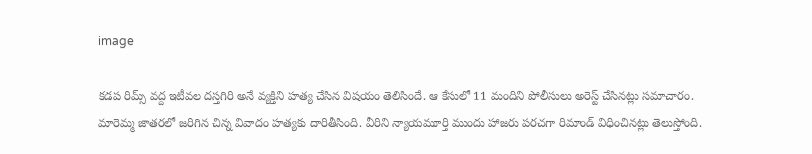image

కడప రిమ్స్ వద్ద ఇటీవల దస్తగిరి అనే వ్యక్తిని హత్య చేసిన విషయం తెలిసిందే. ఆ కేసులో 11 మందిని పోలీసులు అరెస్ట్ చేసినట్లు సమాచారం. మారెమ్మ జాతరలో జరిగిన చిన్న వివాదం హత్యకు దారితీసింది. వీరిని న్యాయమూర్తి ముందు హాజరు పరచగా రిమాండ్‌ విధించినట్లు తెలుస్తోంది.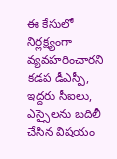ఈ కేసులో నిర్లక్ష్యంగా వ్యవహరించారని కడప డీఎస్పీ, ఇద్దరు సీఐలు, ఎస్సైలను బదిలీ చేసిన విషయం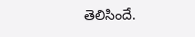తెలిసిందే.